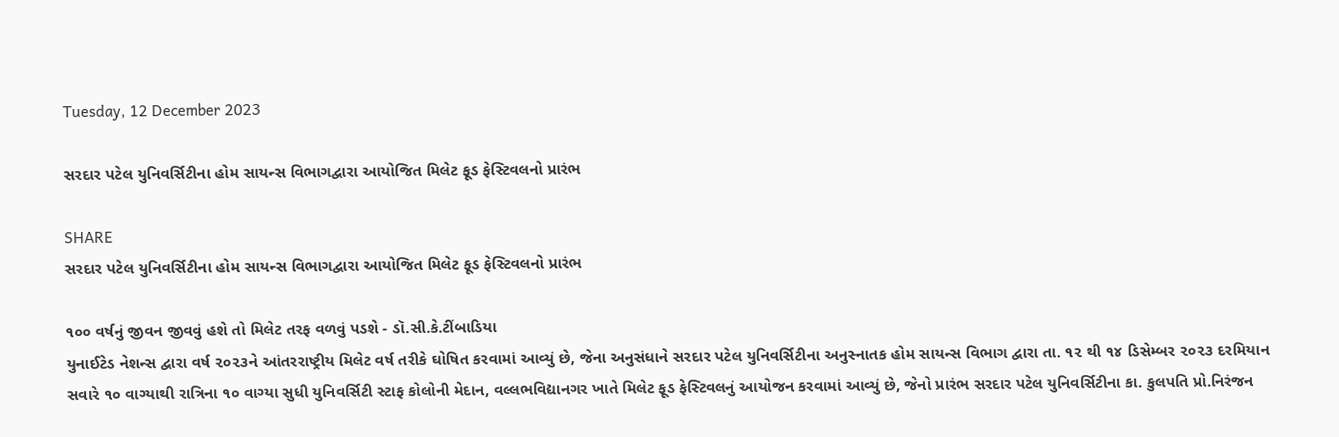Tuesday, 12 December 2023

સરદાર પટેલ યુનિવર્સિટીના હોમ સાયન્સ વિભાગદ્વારા આયોજિત મિલેટ ફૂડ ફેસ્ટિવલનો પ્રારંભ

SHARE
સરદાર પટેલ યુનિવર્સિટીના હોમ સાયન્સ વિભાગદ્વારા આયોજિત મિલેટ ફૂડ ફેસ્ટિવલનો પ્રારંભ

૧૦૦ વર્ષનું જીવન જીવવું હશે તો મિલેટ તરફ વળવું પડશે - ડૉ.સી.કે.ટીંબાડિયા
યુનાઈટેડ નેશન્સ દ્વારા વર્ષ ૨૦૨૩ને આંતરરાષ્ટ્રીય મિલેટ વર્ષ તરીકે ઘોષિત કરવામાં આવ્યું છે, જેના અનુસંધાને સરદાર પટેલ યુનિવર્સિટીના અનુસ્નાતક હોમ સાયન્સ વિભાગ દ્વારા તા. ૧૨ થી ૧૪ ડિસેમ્બર ૨૦૨૩ દરમિયાન સવારે ૧૦ વાગ્યાથી રાત્રિના ૧૦ વાગ્યા સુધી યુનિવર્સિટી સ્ટાફ કોલોની મેદાન, વલ્લભવિદ્યાનગર ખાતે મિલેટ ફૂડ ફેસ્ટિવલનું આયોજન કરવામાં આવ્યું છે, જેનો પ્રારંભ સરદાર પટેલ યુનિવર્સિટીના કા. કુલપતિ પ્રો.નિરંજન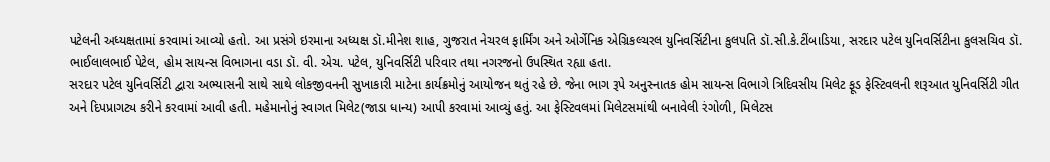પટેલની અધ્યક્ષતામાં કરવામાં આવ્યો હતો. આ પ્રસંગે ઇરમાના અધ્યક્ષ ડૉ.મીનેશ શાહ, ગુજરાત નેચરલ ફાર્મિંગ અને ઓર્ગેનિક એગ્રિકલ્ચરલ યુનિવર્સિટીના કુલપતિ ડૉ.સી.કે.ટીંબાડિયા, સરદાર પટેલ યુનિવર્સિટીના કુલસચિવ ડૉ. ભાઈલાલભાઈ પેટેલ, હોમ સાયન્સ વિભાગના વડા ડૉ. વી. એચ. પટેલ, યુનિવર્સિટી પરિવાર તથા નગરજનો ઉપસ્થિત રહ્યા હતા.
સરદાર પટેલ યુનિવર્સિટી દ્વારા અભ્યાસની સાથે સાથે લોકજીવનની સુખાકારી માટેના કાર્યક્રમોનું આયોજન થતું રહે છે. જેના ભાગ રૂપે અનુસ્નાતક હોમ સાયન્સ વિભાગે ત્રિદિવસીય મિલેટ ફૂડ ફેસ્ટિવલની શરૂઆત યુનિવર્સિટી ગીત અને દિપપ્રાગટ્ય કરીને કરવામાં આવી હતી. મહેમાનોનું સ્વાગત મિલેટ(જાડા ધાન્ય) આપી કરવામાં આવ્યું હતું. આ ફેસ્ટિવલમાં મિલેટસમાંથી બનાવેલી રંગોળી, મિલેટસ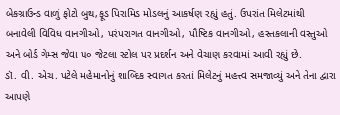બેકગ્રાઉન્ડ વાળું ફોટો બુથ,ફૂડ પિરામિડ મોડલનું આકર્ષણ રહ્યું હતું. ઉપરાંત મિલેટમાંથી બનાવેલી વિવિધ વાનગીઓ, પરંપરાગત વાનગીઓ, પૌષ્ટિક વાનગીઓ, હસ્તકલાની વસ્તુઓ અને બોર્ડ ગેમ્સ જેવા ૫૦ જેટલા સ્ટોલ પર પ્રદર્શન અને વેચાણ કરવામાં આવી રહ્યું છે.
ડૉ. વી. એચ. પટેલે મહેમાનોનું શાબ્દિક સ્વાગત કરતાં મિલેટનું મહત્ત્વ સમજાવ્યું અને તેના દ્વારા આપણે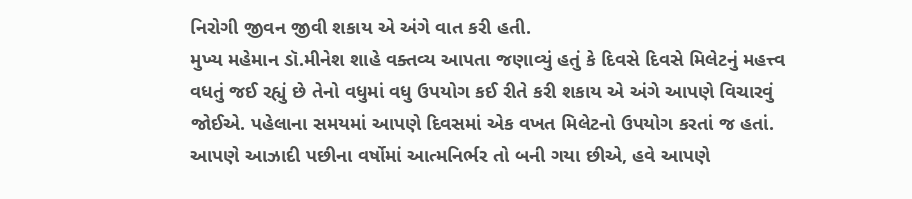નિરોગી જીવન જીવી શકાય એ અંગે વાત કરી હતી.
મુખ્ય મહેમાન ડૉ.મીનેશ શાહે વક્તવ્ય આપતા જણાવ્યું હતું કે દિવસે દિવસે મિલેટનું મહત્ત્વ વધતું જઈ રહ્યું છે તેનો વધુમાં વધુ ઉપયોગ કઈ રીતે કરી શકાય એ અંગે આપણે વિચારવું જોઈએ. પહેલાના સમયમાં આપણે દિવસમાં એક વખત મિલેટનો ઉપયોગ કરતાં જ હતાં. આપણે આઝાદી પછીના વર્ષોમાં આત્મનિર્ભર તો બની ગયા છીએ, હવે આપણે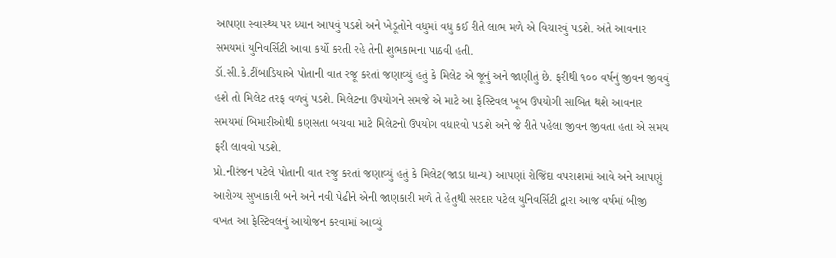આપણા સ્વાસ્થ્ય પર ધ્યાન આપવું પડશે અને ખેડૂતોને વધુમાં વધુ કઈ રીતે લાભ મળે એ વિચારવું પડશે. અંતે આવનાર સમયમાં યુનિવર્સિટી આવા કર્યો કરતી રહે તેની શુભકામના પાઠવી હતી.
ડૉ.સી.કે.ટીંબાડિયાએ પોતાની વાત રજૂ કરતાં જણાવ્યું હતું કે મિલેટ એ જૂનું અને જાણીતું છે. ફરીથી ૧૦૦ વર્ષનું જીવન જીવવું હશે તો મિલેટ તરફ વળવું પડશે. મિલેટના ઉપયોગને સમજે એ માટે આ ફેસ્ટિવલ ખૂબ ઉપયોગી સાબિત થશે આવનાર સમયમાં બિમારીઓથી કણસતા બચવા માટે મિલેટનો ઉપયોગ વધારવો પડશે અને જે રીતે પહેલા જીવન જીવતા હતા એ સમય ફરી લાવવો પડશે.
પ્રો.નીરંજન પટેલે પોતાની વાત રજુ કરતાં જણાવ્યું હતું કે મિલેટ(જાડા ધાન્ય) આપણાં રોજિંદા વપરાશમાં આવે અને આપણું આરોગ્ય સુખાકારી બને અને નવી પેઢીને એની જાણકારી મળે તે હેતુથી સરદાર પટેલ યુનિવર્સિટી દ્વારા આજ વર્ષમાં બીજી વખત આ ફેસ્ટિવલનું આયોજન કરવામાં આવ્યું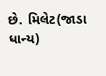છે. મિલેટ(જાડા ધાન્ય)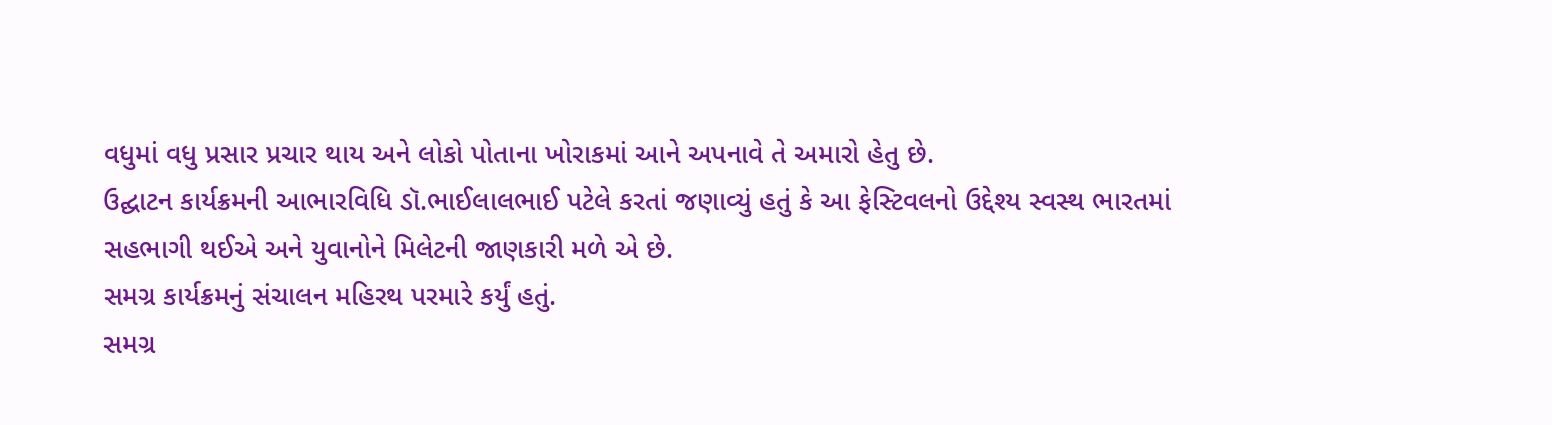વધુમાં વધુ પ્રસાર પ્રચાર થાય અને લોકો પોતાના ખોરાકમાં આને અપનાવે તે અમારો હેતુ છે.
ઉદ્ઘાટન કાર્યક્રમની આભારવિધિ ડૉ.ભાઈલાલભાઈ પટેલે કરતાં જણાવ્યું હતું કે આ ફેસ્ટિવલનો ઉદ્દેશ્ય સ્વસ્થ ભારતમાં સહભાગી થઈએ અને યુવાનોને મિલેટની જાણકારી મળે એ છે.
સમગ્ર કાર્યક્રમનું સંચાલન મહિરથ પરમારે કર્યું હતું.
સમગ્ર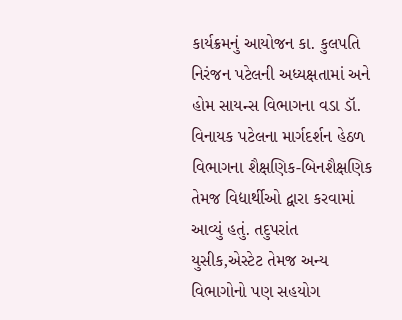કાર્યક્રમનું આયોજન કા. કુલપતિ નિરંજન પટેલની અધ્યક્ષતામાં અને હોમ સાયન્સ વિભાગના વડા ડૉ. વિનાયક પટેલના માર્ગદર્શન હેઠળ વિભાગના શૈક્ષણિક-બિનશૈક્ષણિક તેમજ વિદ્યાર્થીઓ દ્વારા કરવામાં આવ્યું હતું. તદુપરાંત યુસીક,એસ્ટેટ તેમજ અન્ય વિભાગોનો પણ સહયોગ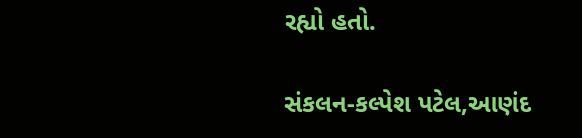રહ્યો હતો.

સંકલન-કલ્પેશ પટેલ,આણંદ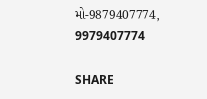મો-9879407774,
9979407774

SHARE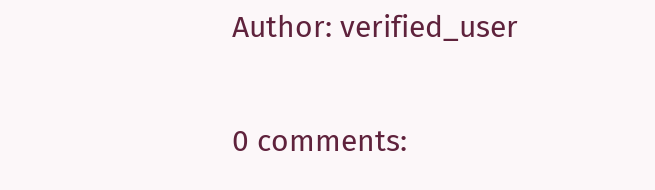Author: verified_user

0 comments: